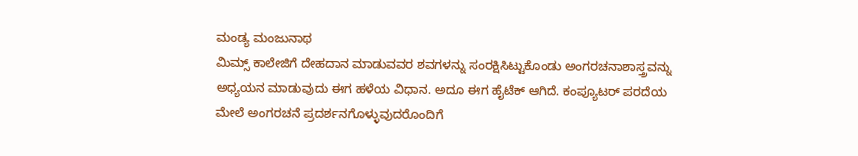ಮಂಡ್ಯ ಮಂಜುನಾಥ
ಮಿಮ್ಸ್ ಕಾಲೇಜಿಗೆ ದೇಹದಾನ ಮಾಡುವವರ ಶವಗಳನ್ನು ಸಂರಕ್ಷಿಸಿಟ್ಟುಕೊಂಡು ಅಂಗರಚನಾಶಾಸ್ತ್ರವನ್ನು ಅಧ್ಯಯನ ಮಾಡುವುದು ಈಗ ಹಳೆಯ ವಿಧಾನ. ಅದೂ ಈಗ ಹೈಟೆಕ್ ಆಗಿದೆ. ಕಂಪ್ಯೂಟರ್ ಪರದೆಯ ಮೇಲೆ ಅಂಗರಚನೆ ಪ್ರದರ್ಶನಗೊಳ್ಳುವುದರೊಂದಿಗೆ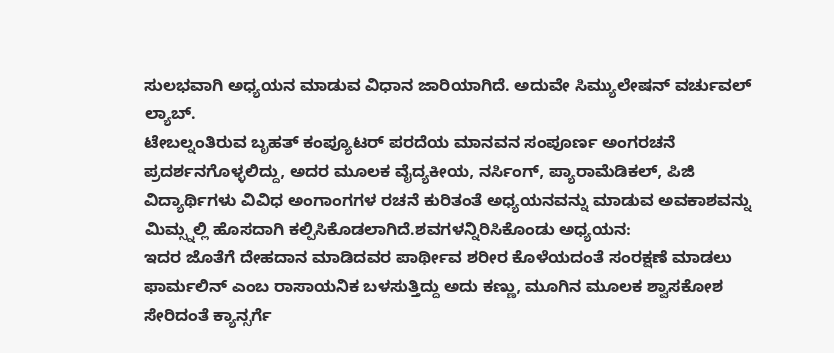ಸುಲಭವಾಗಿ ಅಧ್ಯಯನ ಮಾಡುವ ವಿಧಾನ ಜಾರಿಯಾಗಿದೆ. ಅದುವೇ ಸಿಮ್ಯುಲೇಷನ್ ವರ್ಚುವಲ್ ಲ್ಯಾಬ್.
ಟೇಬಲ್ನಂತಿರುವ ಬೃಹತ್ ಕಂಪ್ಯೂಟರ್ ಪರದೆಯ ಮಾನವನ ಸಂಪೂರ್ಣ ಅಂಗರಚನೆ ಪ್ರದರ್ಶನಗೊಳ್ಳಲಿದ್ದು, ಅದರ ಮೂಲಕ ವೈದ್ಯಕೀಯ, ನರ್ಸಿಂಗ್, ಪ್ಯಾರಾಮೆಡಿಕಲ್, ಪಿಜಿ ವಿದ್ಯಾರ್ಥಿಗಳು ವಿವಿಧ ಅಂಗಾಂಗಗಳ ರಚನೆ ಕುರಿತಂತೆ ಅಧ್ಯಯನವನ್ನು ಮಾಡುವ ಅವಕಾಶವನ್ನು ಮಿಮ್ಸ್ನಲ್ಲಿ ಹೊಸದಾಗಿ ಕಲ್ಪಿಸಿಕೊಡಲಾಗಿದೆ.ಶವಗಳನ್ನಿರಿಸಿಕೊಂಡು ಅಧ್ಯಯನ:
ಇದರ ಜೊತೆಗೆ ದೇಹದಾನ ಮಾಡಿದವರ ಪಾರ್ಥೀವ ಶರೀರ ಕೊಳೆಯದಂತೆ ಸಂರಕ್ಷಣೆ ಮಾಡಲು ಫಾರ್ಮಲಿನ್ ಎಂಬ ರಾಸಾಯನಿಕ ಬಳಸುತ್ತಿದ್ದು ಅದು ಕಣ್ಣು, ಮೂಗಿನ ಮೂಲಕ ಶ್ವಾಸಕೋಶ ಸೇರಿದಂತೆ ಕ್ಯಾನ್ಸರ್ಗೆ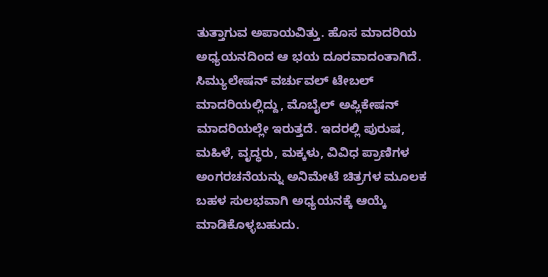ತುತ್ತಾಗುವ ಅಪಾಯವಿತ್ತು. ಹೊಸ ಮಾದರಿಯ ಅಧ್ಯಯನದಿಂದ ಆ ಭಯ ದೂರವಾದಂತಾಗಿದೆ.
ಸಿಮ್ಯುಲೇಷನ್ ವರ್ಚುವಲ್ ಟೇಬಲ್ ಮಾದರಿಯಲ್ಲಿದ್ದು, ಮೊಬೈಲ್ ಅಪ್ಲಿಕೇಷನ್ ಮಾದರಿಯಲ್ಲೇ ಇರುತ್ತದೆ. ಇದರಲ್ಲಿ ಪುರುಷ, ಮಹಿಳೆ, ವೃದ್ಧರು, ಮಕ್ಕಳು, ವಿವಿಧ ಪ್ರಾಣಿಗಳ ಅಂಗರಚನೆಯನ್ನು ಅನಿಮೇಟೆ ಚಿತ್ರಗಳ ಮೂಲಕ ಬಹಳ ಸುಲಭವಾಗಿ ಅಧ್ಯಯನಕ್ಕೆ ಆಯ್ಕೆ ಮಾಡಿಕೊಳ್ಳಬಹುದು.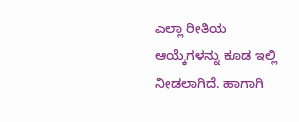ಎಲ್ಲಾ ರೀತಿಯ ಆಯ್ಕೆಗಳನ್ನು ಕೂಡ ಇಲ್ಲಿ ನೀಡಲಾಗಿದೆ. ಹಾಗಾಗಿ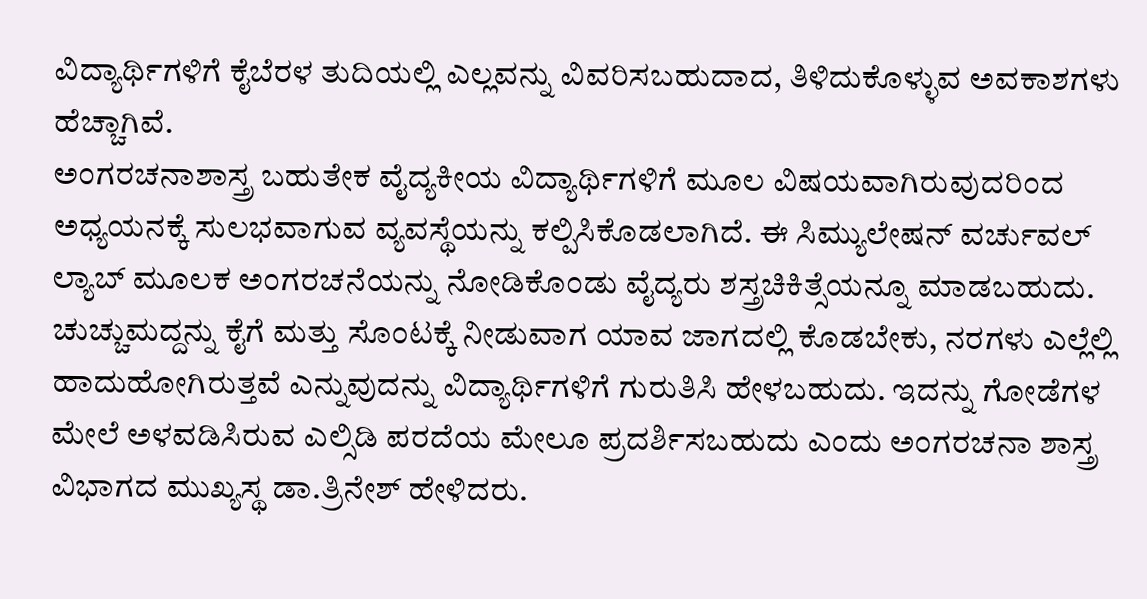ವಿದ್ಯಾರ್ಥಿಗಳಿಗೆ ಕೈಬೆರಳ ತುದಿಯಲ್ಲಿ ಎಲ್ಲವನ್ನು ವಿವರಿಸಬಹುದಾದ, ತಿಳಿದುಕೊಳ್ಳುವ ಅವಕಾಶಗಳು ಹೆಚ್ಚಾಗಿವೆ.
ಅಂಗರಚನಾಶಾಸ್ತ್ರ ಬಹುತೇಕ ವೈದ್ಯಕೀಯ ವಿದ್ಯಾರ್ಥಿಗಳಿಗೆ ಮೂಲ ವಿಷಯವಾಗಿರುವುದರಿಂದ ಅಧ್ಯಯನಕ್ಕೆ ಸುಲಭವಾಗುವ ವ್ಯವಸ್ಥೆಯನ್ನು ಕಲ್ಪಿಸಿಕೊಡಲಾಗಿದೆ. ಈ ಸಿಮ್ಯುಲೇಷನ್ ವರ್ಚುವಲ್ ಲ್ಯಾಬ್ ಮೂಲಕ ಅಂಗರಚನೆಯನ್ನು ನೋಡಿಕೊಂಡು ವೈದ್ಯರು ಶಸ್ತ್ರಚಿಕಿತ್ಸೆಯನ್ನೂ ಮಾಡಬಹುದು. ಚುಚ್ಚುಮದ್ದನ್ನು ಕೈಗೆ ಮತ್ತು ಸೊಂಟಕ್ಕೆ ನೀಡುವಾಗ ಯಾವ ಜಾಗದಲ್ಲಿ ಕೊಡಬೇಕು, ನರಗಳು ಎಲ್ಲೆಲ್ಲಿ ಹಾದುಹೋಗಿರುತ್ತವೆ ಎನ್ನುವುದನ್ನು ವಿದ್ಯಾರ್ಥಿಗಳಿಗೆ ಗುರುತಿಸಿ ಹೇಳಬಹುದು. ಇದನ್ನು ಗೋಡೆಗಳ ಮೇಲೆ ಅಳವಡಿಸಿರುವ ಎಲ್ಸಿಡಿ ಪರದೆಯ ಮೇಲೂ ಪ್ರದರ್ಶಿಸಬಹುದು ಎಂದು ಅಂಗರಚನಾ ಶಾಸ್ತ್ರ ವಿಭಾಗದ ಮುಖ್ಯಸ್ಥ ಡಾ.ತ್ರಿನೇಶ್ ಹೇಳಿದರು.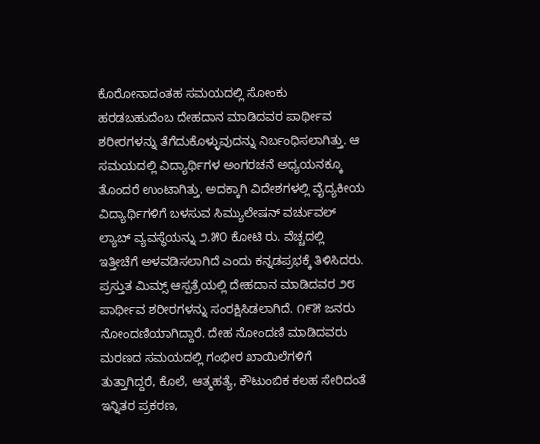ಕೊರೋನಾದಂತಹ ಸಮಯದಲ್ಲಿ ಸೋಂಕು ಹರಡಬಹುದೆಂಬ ದೇಹದಾನ ಮಾಡಿದವರ ಪಾರ್ಥೀವ ಶರೀರಗಳನ್ನು ತೆಗೆದುಕೊಳ್ಳುವುದನ್ನು ನಿರ್ಬಂಧಿಸಲಾಗಿತ್ತು. ಆ ಸಮಯದಲ್ಲಿ ವಿದ್ಯಾರ್ಥಿಗಳ ಅಂಗರಚನೆ ಅಧ್ಯಯನಕ್ಕೂ ತೊಂದರೆ ಉಂಟಾಗಿತ್ತು. ಅದಕ್ಕಾಗಿ ವಿದೇಶಗಳಲ್ಲಿ ವೈದ್ಯಕೀಯ ವಿದ್ಯಾರ್ಥಿಗಳಿಗೆ ಬಳಸುವ ಸಿಮ್ಯುಲೇಷನ್ ವರ್ಚುವಲ್ ಲ್ಯಾಬ್ ವ್ಯವಸ್ಥೆಯನ್ನು ೨.೫೦ ಕೋಟಿ ರು. ವೆಚ್ಚದಲ್ಲಿ ಇತ್ತೀಚೆಗೆ ಅಳವಡಿಸಲಾಗಿದೆ ಎಂದು ಕನ್ನಡಪ್ರಭಕ್ಕೆ ತಿಳಿಸಿದರು.
ಪ್ರಸ್ತುತ ಮಿಮ್ಸ್ ಆಸ್ಪತ್ರೆಯಲ್ಲಿ ದೇಹದಾನ ಮಾಡಿದವರ ೨೮ ಪಾರ್ಥೀವ ಶರೀರಗಳನ್ನು ಸಂರಕ್ಷಿಸಿಡಲಾಗಿದೆ. ೧೯೫ ಜನರು ನೋಂದಣಿಯಾಗಿದ್ದಾರೆ. ದೇಹ ನೋಂದಣಿ ಮಾಡಿದವರು ಮರಣದ ಸಮಯದಲ್ಲಿ ಗಂಭೀರ ಖಾಯಿಲೆಗಳಿಗೆ ತುತ್ತಾಗಿದ್ದರೆ, ಕೊಲೆ, ಆತ್ಮಹತ್ಯೆ, ಕೌಟುಂಬಿಕ ಕಲಹ ಸೇರಿದಂತೆ ಇನ್ನಿತರ ಪ್ರಕರಣ,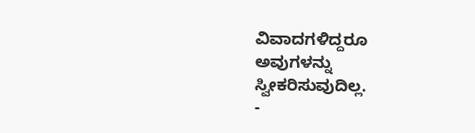ವಿವಾದಗಳಿದ್ದರೂ ಅವುಗಳನ್ನು ಸ್ವೀಕರಿಸುವುದಿಲ್ಲ.
-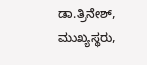ಡಾ.ತ್ರಿನೇಶ್, ಮುಖ್ಯಸ್ಥರು,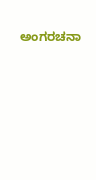ಅಂಗರಚನಾ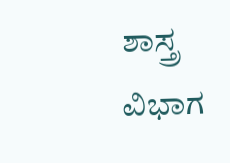ಶಾಸ್ತ್ರ ವಿಭಾಗ